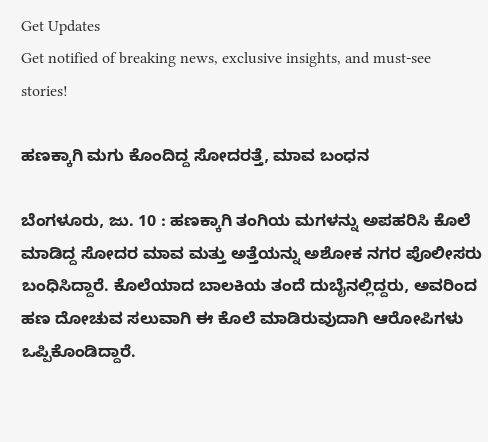Get Updates
Get notified of breaking news, exclusive insights, and must-see stories!

ಹಣಕ್ಕಾಗಿ ಮಗು ಕೊಂದಿದ್ದ ಸೋದರತ್ತೆ, ಮಾವ ಬಂಧನ

ಬೆಂಗಳೂರು, ಜು. 10 : ಹಣಕ್ಕಾಗಿ ತಂಗಿಯ ಮಗಳನ್ನು ಅಪಹರಿಸಿ ಕೊಲೆ ಮಾಡಿದ್ದ ಸೋದರ ಮಾವ ಮತ್ತು ಅತ್ತೆಯನ್ನು ಅಶೋಕ ನಗರ ಪೊಲೀಸರು ಬಂಧಿಸಿದ್ದಾರೆ. ಕೊಲೆಯಾದ ಬಾಲಕಿಯ ತಂದೆ ದುಬೈನಲ್ಲಿದ್ದರು, ಅವರಿಂದ ಹಣ ದೋಚುವ ಸಲುವಾಗಿ ಈ ಕೊಲೆ ಮಾಡಿರುವುದಾಗಿ ಆರೋಪಿಗಳು ಒಪ್ಪಿಕೊಂಡಿದ್ದಾರೆ.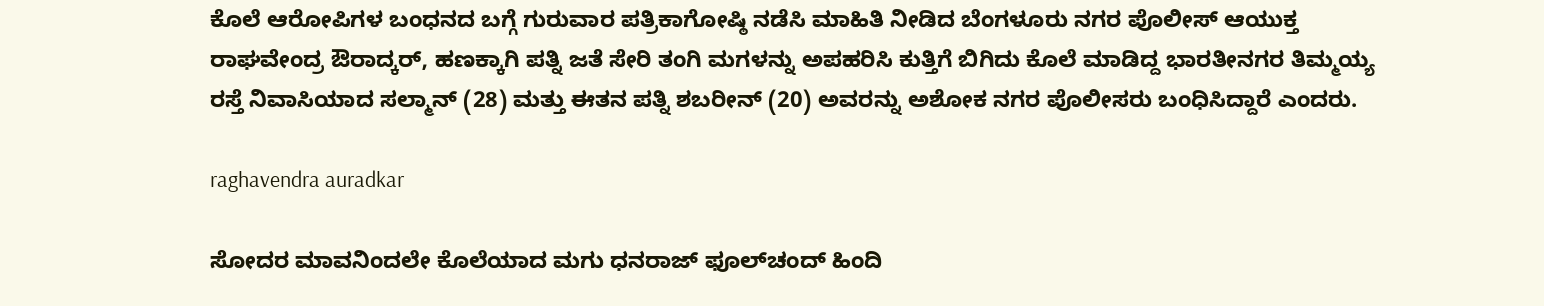ಕೊಲೆ ಆರೋಪಿಗಳ ಬಂಧನದ ಬಗ್ಗೆ ಗುರುವಾರ ಪತ್ರಿಕಾಗೋಷ್ಠಿ ನಡೆಸಿ ಮಾಹಿತಿ ನೀಡಿದ ಬೆಂಗಳೂರು ನಗರ ಪೊಲೀಸ್ ಆಯುಕ್ತ ರಾಘವೇಂದ್ರ ಔರಾದ್ಕರ್, ಹಣಕ್ಕಾಗಿ ಪತ್ನಿ ಜತೆ ಸೇರಿ ತಂಗಿ ಮಗಳನ್ನು ಅಪಹರಿಸಿ ಕುತ್ತಿಗೆ ಬಿಗಿದು ಕೊಲೆ ಮಾಡಿದ್ದ ಭಾರತೀನಗರ ತಿಮ್ಮಯ್ಯ ರಸ್ತೆ ನಿವಾಸಿಯಾದ ಸಲ್ಮಾನ್ (28) ಮತ್ತು ಈತನ ಪತ್ನಿ ಶಬರೀನ್ (20) ಅವರನ್ನು ಅಶೋಕ ನಗರ ಪೊಲೀಸರು ಬಂಧಿಸಿದ್ದಾರೆ ಎಂದರು.

raghavendra auradkar

ಸೋದರ ಮಾವನಿಂದಲೇ ಕೊಲೆಯಾದ ಮಗು ಧನರಾಜ್ ಫೂಲ್‌ಚಂದ್ ಹಿಂದಿ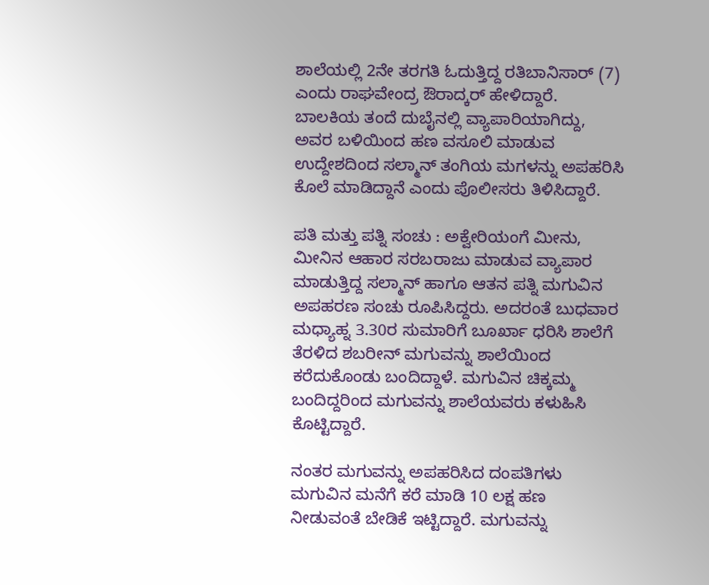ಶಾಲೆಯಲ್ಲಿ 2ನೇ ತರಗತಿ ಓದುತ್ತಿದ್ದ ರತಿಬಾನಿಸಾರ್ (7) ಎಂದು ರಾಘವೇಂದ್ರ ಔರಾದ್ಕರ್ ಹೇಳಿದ್ದಾರೆ. ಬಾಲಕಿಯ ತಂದೆ ದುಬೈನಲ್ಲಿ ವ್ಯಾಪಾರಿಯಾಗಿದ್ದು, ಅವರ ಬಳಿಯಿಂದ ಹಣ ವಸೂಲಿ ಮಾಡುವ ಉದ್ದೇಶದಿಂದ ಸಲ್ಮಾನ್ ತಂಗಿಯ ಮಗಳನ್ನು ಅಪಹರಿಸಿ ಕೊಲೆ ಮಾಡಿದ್ದಾನೆ ಎಂದು ಪೊಲೀಸರು ತಿಳಿಸಿದ್ದಾರೆ.

ಪತಿ ಮತ್ತು ಪತ್ನಿ ಸಂಚು : ಅಕ್ವೇರಿಯಂಗೆ ಮೀನು, ಮೀನಿನ ಆಹಾರ ಸರಬರಾಜು ಮಾಡುವ ವ್ಯಾಪಾರ ಮಾಡುತ್ತಿದ್ದ ಸಲ್ಮಾನ್ ಹಾಗೂ ಆತನ ಪತ್ನಿ ಮಗುವಿನ ಅಪಹರಣ ಸಂಚು ರೂಪಿಸಿದ್ದರು. ಅದರಂತೆ ಬುಧವಾರ ಮಧ್ಯಾಹ್ನ 3.30ರ ಸುಮಾರಿಗೆ ಬೂರ್ಖಾ ಧರಿಸಿ ಶಾಲೆಗೆ ತೆರಳಿದ ಶಬರೀನ್ ಮಗುವನ್ನು ಶಾಲೆಯಿಂದ ಕರೆದುಕೊಂಡು ಬಂದಿದ್ದಾಳೆ. ಮಗುವಿನ ಚಿಕ್ಕಮ್ಮ ಬಂದಿದ್ದರಿಂದ ಮಗುವನ್ನು ಶಾಲೆಯವರು ಕಳುಹಿಸಿ ಕೊಟ್ಟಿದ್ದಾರೆ.

ನಂತರ ಮಗುವನ್ನು ಅಪಹರಿಸಿದ ದಂಪತಿಗಳು ಮಗುವಿನ ಮನೆಗೆ ಕರೆ ಮಾಡಿ 10 ಲಕ್ಷ ಹಣ ನೀಡುವಂತೆ ಬೇಡಿಕೆ ಇಟ್ಟಿದ್ದಾರೆ. ಮಗುವನ್ನು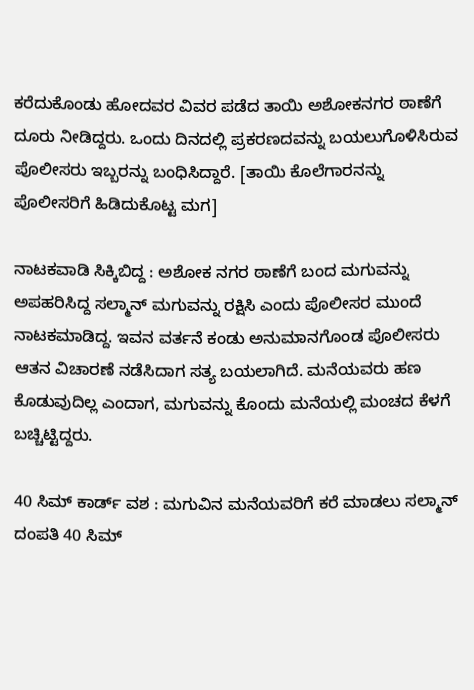ಕರೆದುಕೊಂಡು ಹೋದವರ ವಿವರ ಪಡೆದ ತಾಯಿ ಅಶೋಕನಗರ ಠಾಣೆಗೆ ದೂರು ನೀಡಿದ್ದರು. ಒಂದು ದಿನದಲ್ಲಿ ಪ್ರಕರಣದವನ್ನು ಬಯಲುಗೊಳಿಸಿರುವ ಪೊಲೀಸರು ಇಬ್ಬರನ್ನು ಬಂಧಿಸಿದ್ದಾರೆ. [ತಾಯಿ ಕೊಲೆಗಾರನನ್ನು ಪೊಲೀಸರಿಗೆ ಹಿಡಿದುಕೊಟ್ಟ ಮಗ]

ನಾಟಕವಾಡಿ ಸಿಕ್ಕಿಬಿದ್ದ : ಅಶೋಕ ನಗರ ಠಾಣೆಗೆ ಬಂದ ಮಗುವನ್ನು ಅಪಹರಿಸಿದ್ದ ಸಲ್ಮಾನ್ ಮಗುವನ್ನು ರಕ್ಷಿಸಿ ಎಂದು ಪೊಲೀಸರ ಮುಂದೆ ನಾಟಕಮಾಡಿದ್ದ. ಇವನ ವರ್ತನೆ ಕಂಡು ಅನುಮಾನಗೊಂಡ ಪೊಲೀಸರು ಆತನ ವಿಚಾರಣೆ ನಡೆಸಿದಾಗ ಸತ್ಯ ಬಯಲಾಗಿದೆ. ಮನೆಯವರು ಹಣ ಕೊಡುವುದಿಲ್ಲ ಎಂದಾಗ, ಮಗುವನ್ನು ಕೊಂದು ಮನೆಯಲ್ಲಿ ಮಂಚದ ಕೆಳಗೆ ಬಚ್ಚಿಟ್ಟಿದ್ದರು.

40 ಸಿಮ್ ಕಾರ್ಡ್ ವಶ : ಮಗುವಿನ ಮನೆಯವರಿಗೆ ಕರೆ ಮಾಡಲು ಸಲ್ಮಾನ್ ದಂಪತಿ 40 ಸಿಮ್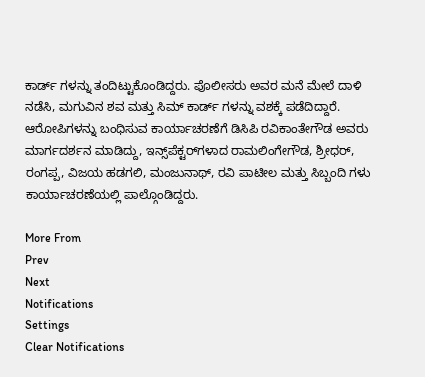ಕಾರ್ಡ್ ಗಳನ್ನು ತಂದಿಟ್ಟುಕೊಂಡಿದ್ದರು. ಪೊಲೀಸರು ಅವರ ಮನೆ ಮೇಲೆ ದಾಳಿ ನಡೆಸಿ, ಮಗುವಿನ ಶವ ಮತ್ತು ಸಿಮ್ ಕಾರ್ಡ್ ಗಳನ್ನು ವಶಕ್ಕೆ ಪಡೆದಿದ್ದಾರೆ. ಆರೋಪಿಗಳನ್ನು ಬಂಧಿಸುವ ಕಾರ್ಯಾಚರಣೆಗೆ ಡಿಸಿಪಿ ರವಿಕಾಂತೇಗೌಡ ಅವರು ಮಾರ್ಗದರ್ಶನ ಮಾಡಿದ್ದು, ಇನ್ಸ್‌ಪೆಕ್ಟರ್‌ಗಳಾದ ರಾಮಲಿಂಗೇಗೌಡ, ಶ್ರೀಧರ್, ರಂಗಪ್ಪ, ವಿಜಯ ಹಡಗಲಿ, ಮಂಜುನಾಥ್, ರವಿ ಪಾಟೀಲ ಮತ್ತು ಸಿಬ್ಬಂದಿ ಗಳು ಕಾರ್ಯಾಚರಣೆಯಲ್ಲಿ ಪಾಲ್ಗೊಂಡಿದ್ದರು.

More From
Prev
Next
Notifications
Settings
Clear Notifications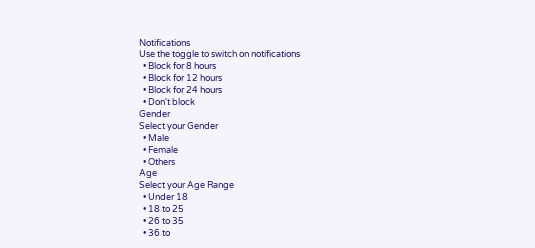Notifications
Use the toggle to switch on notifications
  • Block for 8 hours
  • Block for 12 hours
  • Block for 24 hours
  • Don't block
Gender
Select your Gender
  • Male
  • Female
  • Others
Age
Select your Age Range
  • Under 18
  • 18 to 25
  • 26 to 35
  • 36 to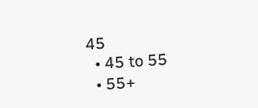45
  • 45 to 55
  • 55+